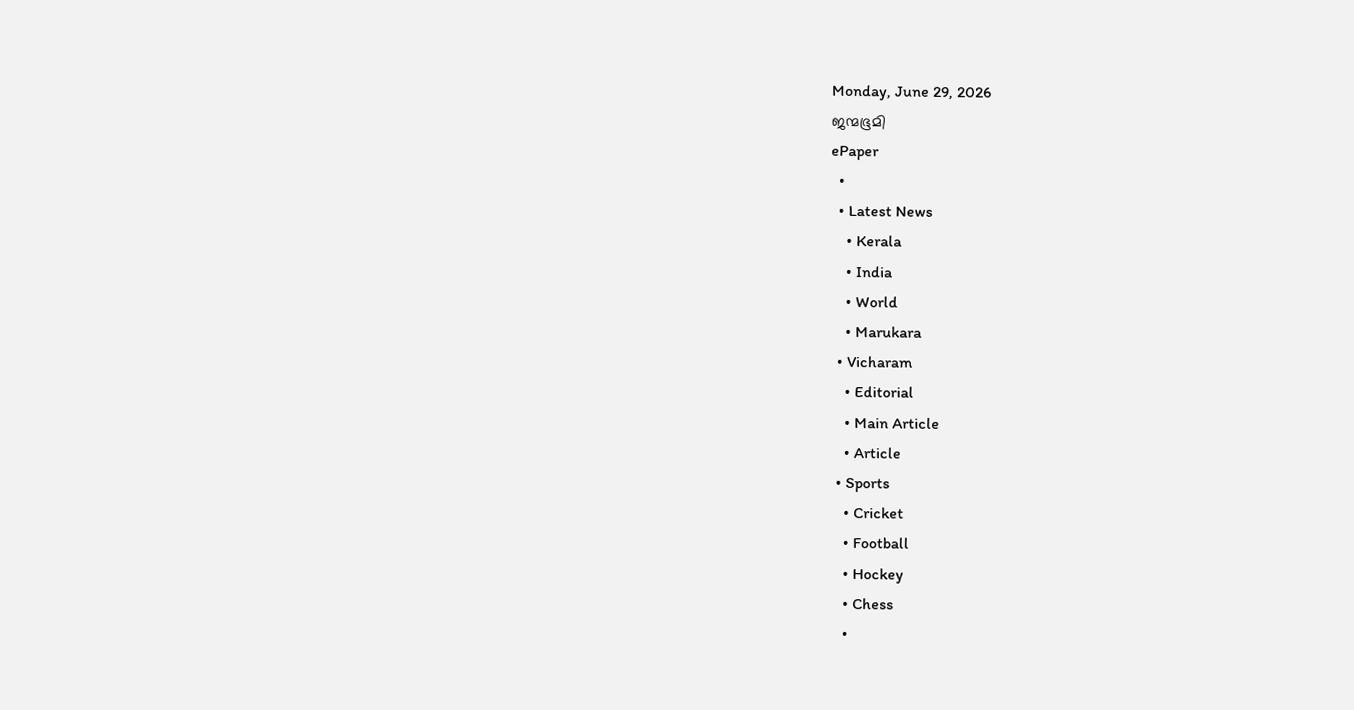Monday, June 29, 2026
ജന്മഭൂമി
ePaper
  •
  • Latest News
    • Kerala
    • India
    • World
    • Marukara
  • Vicharam
    • Editorial
    • Main Article
    • Article
  • Sports
    • Cricket
    • Football
    • Hockey
    • Chess
    •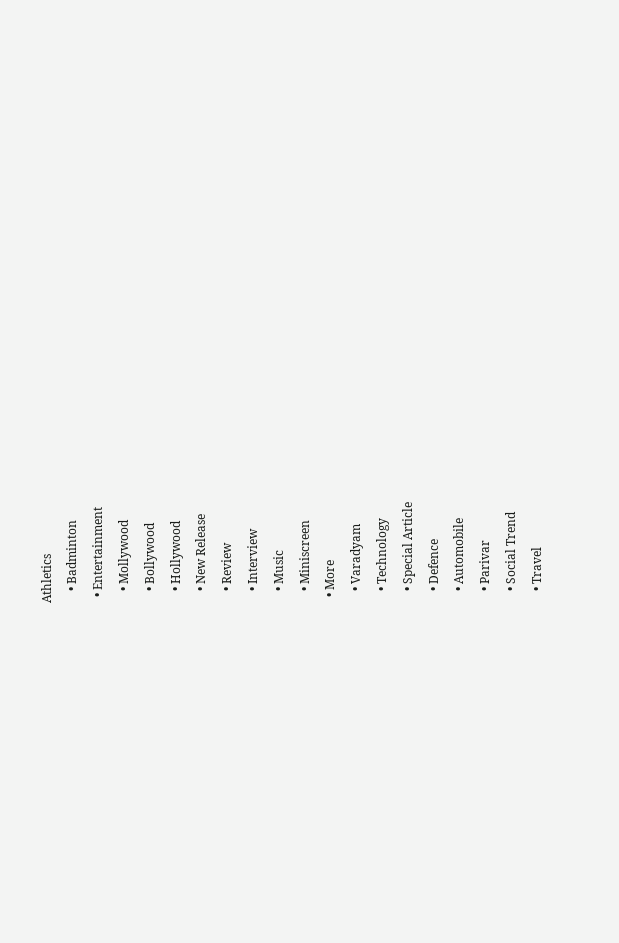Athletics
    • Badminton
  • Entertainment
    • Mollywood
    • Bollywood
    • Hollywood
    • New Release
    • Review
    • Interview
    • Music
    • Miniscreen
  • More
    • Varadyam
    • Technology
    • Special Article
    • Defence
    • Automobile
    • Parivar
    • Social Trend
    • Travel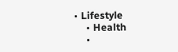• Lifestyle
    • Health
    •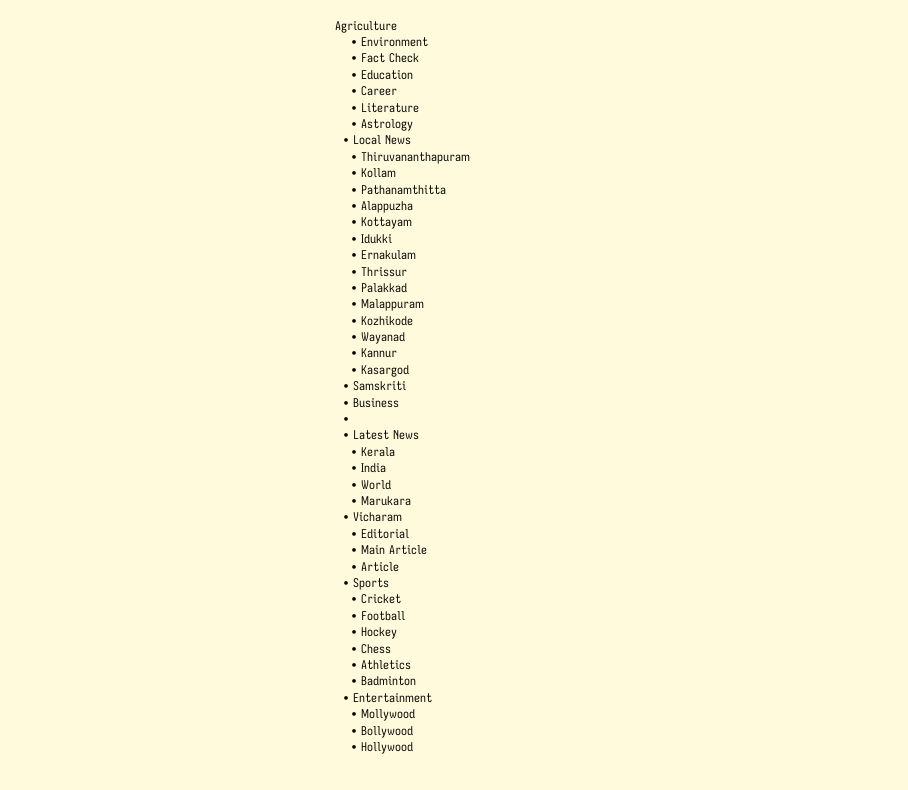Agriculture
    • Environment
    • Fact Check
    • Education
    • Career
    • Literature
    • Astrology
  • Local News
    • Thiruvananthapuram
    • Kollam
    • Pathanamthitta
    • Alappuzha
    • Kottayam
    • Idukki
    • Ernakulam
    • Thrissur
    • Palakkad
    • Malappuram
    • Kozhikode
    • Wayanad
    • Kannur
    • Kasargod
  • Samskriti
  • Business
  •
  • Latest News
    • Kerala
    • India
    • World
    • Marukara
  • Vicharam
    • Editorial
    • Main Article
    • Article
  • Sports
    • Cricket
    • Football
    • Hockey
    • Chess
    • Athletics
    • Badminton
  • Entertainment
    • Mollywood
    • Bollywood
    • Hollywood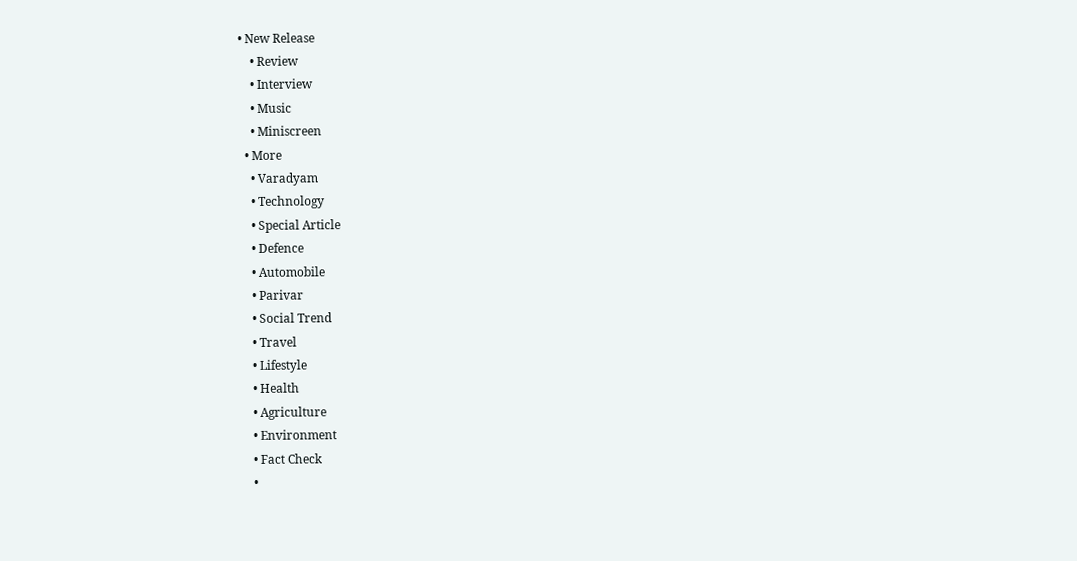• New Release
    • Review
    • Interview
    • Music
    • Miniscreen
  • More
    • Varadyam
    • Technology
    • Special Article
    • Defence
    • Automobile
    • Parivar
    • Social Trend
    • Travel
    • Lifestyle
    • Health
    • Agriculture
    • Environment
    • Fact Check
    •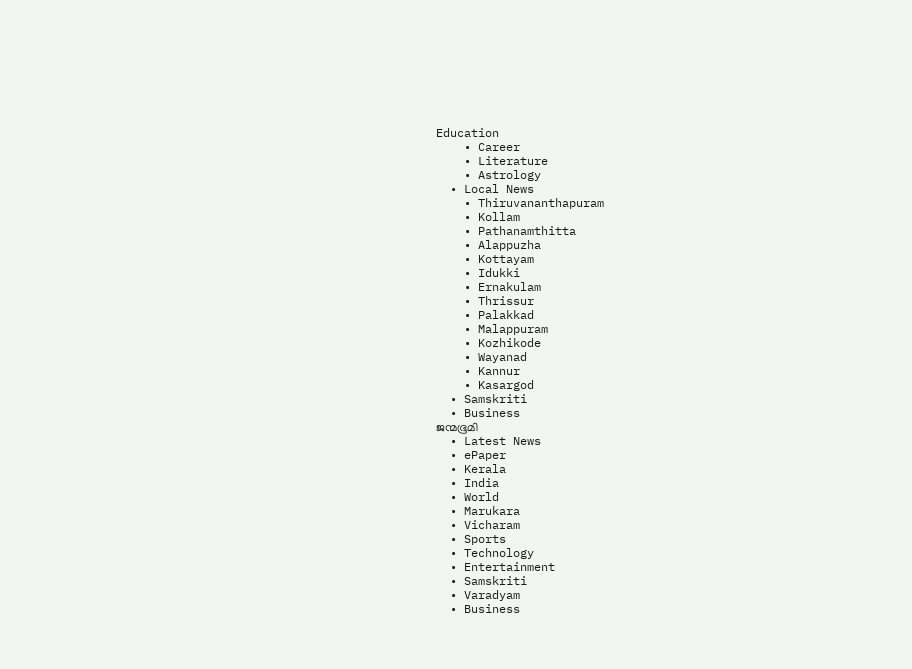Education
    • Career
    • Literature
    • Astrology
  • Local News
    • Thiruvananthapuram
    • Kollam
    • Pathanamthitta
    • Alappuzha
    • Kottayam
    • Idukki
    • Ernakulam
    • Thrissur
    • Palakkad
    • Malappuram
    • Kozhikode
    • Wayanad
    • Kannur
    • Kasargod
  • Samskriti
  • Business
ജന്മഭൂമി
  • Latest News
  • ePaper
  • Kerala
  • India
  • World
  • Marukara
  • Vicharam
  • Sports
  • Technology
  • Entertainment
  • Samskriti
  • Varadyam
  • Business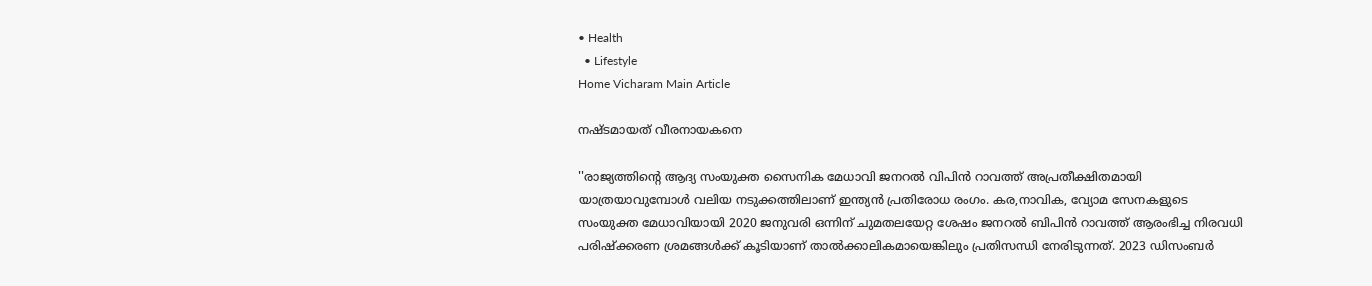• Health
  • Lifestyle
Home Vicharam Main Article

നഷ്ടമായത് വീരനായകനെ

''രാജ്യത്തിന്റെ ആദ്യ സംയുക്ത സൈനിക മേധാവി ജനറല്‍ വിപിന്‍ റാവത്ത് അപ്രതീക്ഷിതമായി യാത്രയാവുമ്പോള്‍ വലിയ നടുക്കത്തിലാണ് ഇന്ത്യന്‍ പ്രതിരോധ രംഗം. കര,നാവിക, വ്യോമ സേനകളുടെ സംയുക്ത മേധാവിയായി 2020 ജനുവരി ഒന്നിന് ചുമതലയേറ്റ ശേഷം ജനറല്‍ ബിപിന്‍ റാവത്ത് ആരംഭിച്ച നിരവധി പരിഷ്‌ക്കരണ ശ്രമങ്ങള്‍ക്ക് കൂടിയാണ് താല്‍ക്കാലികമായെങ്കിലും പ്രതിസന്ധി നേരിടുന്നത്. 2023 ഡിസംബര്‍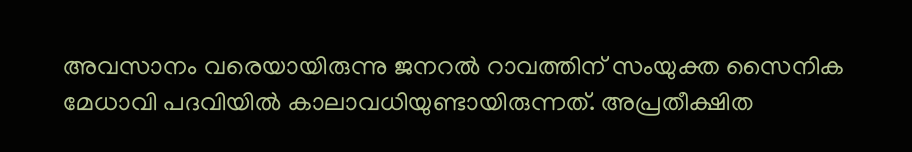അവസാനം വരെയായിരുന്നു ജനറല്‍ റാവത്തിന് സംയുക്ത സൈനിക മേധാവി പദവിയില്‍ കാലാവധിയുണ്ടായിരുന്നത്. അപ്രതീക്ഷിത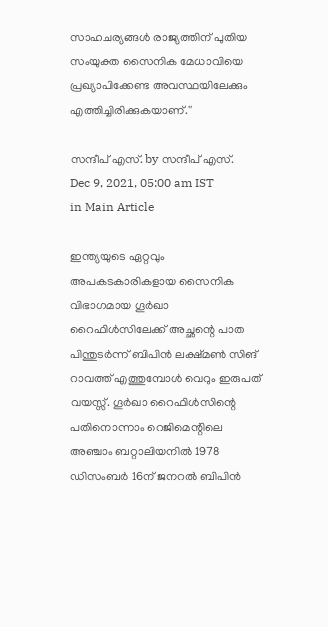സാഹചര്യങ്ങള്‍ രാജ്യത്തിന് പുതിയ സംയുക്ത സൈനിക മേധാവിയെ പ്രഖ്യാപിക്കേണ്ട അവസ്ഥയിലേക്കും എത്തിച്ചിരിക്കുകയാണ്.''

സന്ദീപ്‌ എസ്. by സന്ദീപ്‌ എസ്.
Dec 9, 2021, 05:00 am IST
in Main Article

ഇന്ത്യയുടെ ഏറ്റവും അപകടകാരികളായ സൈനിക വിഭാഗമായ ഗൂര്‍ഖാ റൈഫിള്‍സിലേക്ക് അച്ഛന്റെ പാത പിന്തുടര്‍ന്ന് ബിപിന്‍ ലക്ഷ്മണ്‍ സിങ് റാവത്ത് എത്തുമ്പോള്‍ വെറും ഇരുപത് വയസ്സ്. ഗൂര്‍ഖാ റൈഫിള്‍സിന്റെ പതിനൊന്നാം റെജിമെന്റിലെ അഞ്ചാം ബറ്റാലിയനില്‍ 1978 ഡിസംബര്‍ 16ന് ജനറല്‍ ബിപിന്‍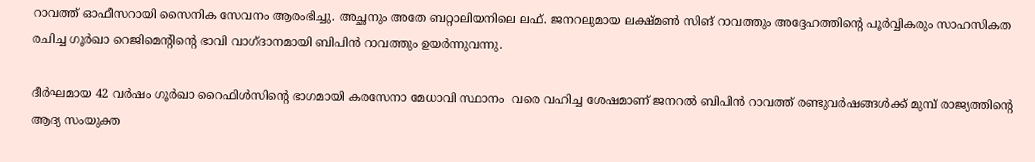റാവത്ത് ഓഫീസറായി സൈനിക സേവനം ആരംഭിച്ചു. അച്ഛനും അതേ ബറ്റാലിയനിലെ ലഫ്. ജനറലുമായ ലക്ഷ്മണ്‍ സിങ് റാവത്തും അദ്ദേഹത്തിന്റെ പൂര്‍വ്വികരും സാഹസികത രചിച്ച ഗൂര്‍ഖാ റെജിമെന്റിന്റെ ഭാവി വാഗ്ദാനമായി ബിപിന്‍ റാവത്തും ഉയര്‍ന്നുവന്നു.

ദീര്‍ഘമായ 42 വര്‍ഷം ഗൂര്‍ഖാ റൈഫിള്‍സിന്റെ ഭാഗമായി കരസേനാ മേധാവി സ്ഥാനം  വരെ വഹിച്ച ശേഷമാണ് ജനറല്‍ ബിപിന്‍ റാവത്ത് രണ്ടുവര്‍ഷങ്ങള്‍ക്ക് മുമ്പ് രാജ്യത്തിന്റെ ആദ്യ സംയുക്ത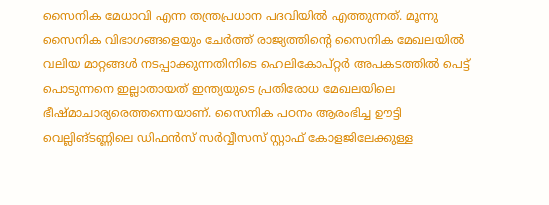സൈനിക മേധാവി എന്ന തന്ത്രപ്രധാന പദവിയില്‍ എത്തുന്നത്. മൂന്നു സൈനിക വിഭാഗങ്ങളെയും ചേര്‍ത്ത് രാജ്യത്തിന്റെ സൈനിക മേഖലയില്‍ വലിയ മാറ്റങ്ങള്‍ നടപ്പാക്കുന്നതിനിടെ ഹെലികോപ്റ്റര്‍ അപകടത്തില്‍ പെട്ട് പൊടുന്നനെ ഇല്ലാതായത് ഇന്ത്യയുടെ പ്രതിരോധ മേഖലയിലെ ഭീഷ്മാചാര്യരെത്തന്നെയാണ്. സൈനിക പഠനം ആരംഭിച്ച ഊട്ടി വെല്ലിങ്ടണ്ണിലെ ഡിഫന്‍സ് സര്‍വ്വീസസ് സ്റ്റാഫ് കോളജിലേക്കുള്ള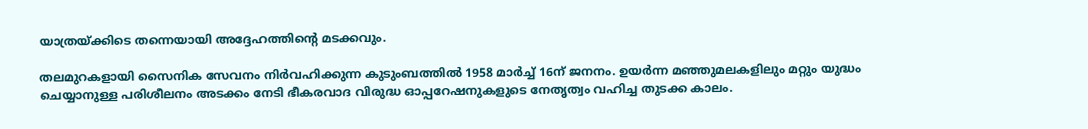യാത്രയ്‌ക്കിടെ തന്നെയായി അദ്ദേഹത്തിന്റെ മടക്കവും.

തലമുറകളായി സൈനിക സേവനം നിര്‍വഹിക്കുന്ന കുടുംബത്തില്‍ 1958 മാര്‍ച്ച് 16ന് ജനനം. ഉയര്‍ന്ന മഞ്ഞുമലകളിലും മറ്റും യുദ്ധം ചെയ്യാനുള്ള പരിശീലനം അടക്കം നേടി ഭീകരവാദ വിരുദ്ധ ഓപ്പറേഷനുകളുടെ നേതൃത്വം വഹിച്ച തുടക്ക കാലം.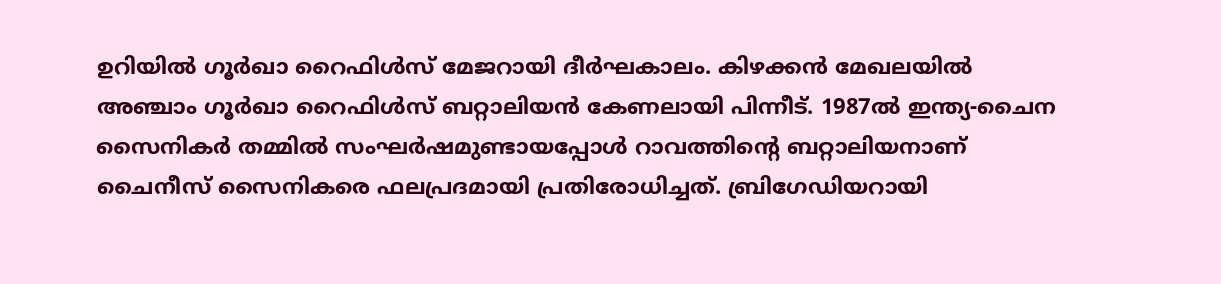ഉറിയില്‍ ഗൂര്‍ഖാ റൈഫിള്‍സ് മേജറായി ദീര്‍ഘകാലം. കിഴക്കന്‍ മേഖലയില്‍ അഞ്ചാം ഗൂര്‍ഖാ റൈഫിള്‍സ് ബറ്റാലിയന്‍ കേണലായി പിന്നീട്. 1987ല്‍ ഇന്ത്യ-ചൈന സൈനികര്‍ തമ്മില്‍ സംഘര്‍ഷമുണ്ടായപ്പോള്‍ റാവത്തിന്റെ ബറ്റാലിയനാണ് ചൈനീസ് സൈനികരെ ഫലപ്രദമായി പ്രതിരോധിച്ചത്. ബ്രിഗേഡിയറായി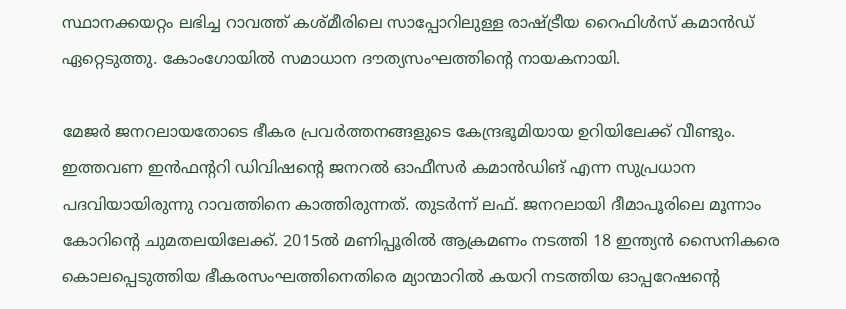സ്ഥാനക്കയറ്റം ലഭിച്ച റാവത്ത് കശ്മീരിലെ സാപ്പോറിലുള്ള രാഷ്‌ട്രീയ റൈഫിള്‍സ് കമാന്‍ഡ് ഏറ്റെടുത്തു. കോംഗോയില്‍ സമാധാന ദൗത്യസംഘത്തിന്റെ നായകനായി.

മേജര്‍ ജനറലായതോടെ ഭീകര പ്രവര്‍ത്തനങ്ങളുടെ കേന്ദ്രഭൂമിയായ ഉറിയിലേക്ക് വീണ്ടും. ഇത്തവണ ഇന്‍ഫന്ററി ഡിവിഷന്റെ ജനറല്‍ ഓഫീസര്‍ കമാന്‍ഡിങ് എന്ന സുപ്രധാന പദവിയായിരുന്നു റാവത്തിനെ കാത്തിരുന്നത്. തുടര്‍ന്ന് ലഫ്. ജനറലായി ദീമാപൂരിലെ മൂന്നാം കോറിന്റെ ചുമതലയിലേക്ക്. 2015ല്‍ മണിപ്പൂരില്‍ ആക്രമണം നടത്തി 18 ഇന്ത്യന്‍ സൈനികരെ കൊലപ്പെടുത്തിയ ഭീകരസംഘത്തിനെതിരെ മ്യാന്മാറില്‍ കയറി നടത്തിയ ഓപ്പറേഷന്റെ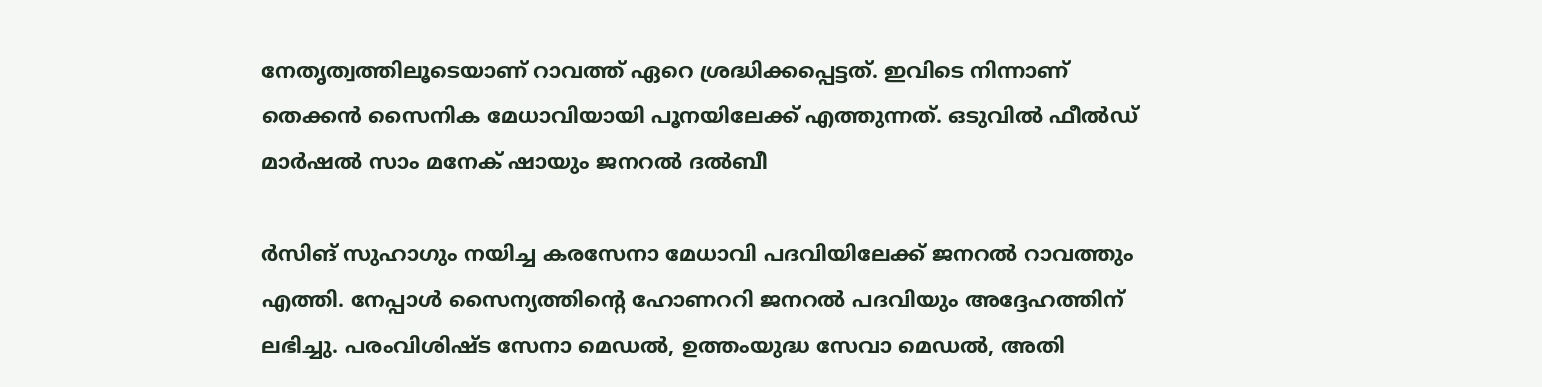നേതൃത്വത്തിലൂടെയാണ് റാവത്ത് ഏറെ ശ്രദ്ധിക്കപ്പെട്ടത്. ഇവിടെ നിന്നാണ് തെക്കന്‍ സൈനിക മേധാവിയായി പൂനയിലേക്ക് എത്തുന്നത്. ഒടുവില്‍ ഫീല്‍ഡ് മാര്‍ഷല്‍ സാം മനേക് ഷായും ജനറല്‍ ദല്‍ബീ

ര്‍സിങ് സുഹാഗും നയിച്ച കരസേനാ മേധാവി പദവിയിലേക്ക് ജനറല്‍ റാവത്തും എത്തി. നേപ്പാള്‍ സൈന്യത്തിന്റെ ഹോണററി ജനറല്‍ പദവിയും അദ്ദേഹത്തിന് ലഭിച്ചു. പരംവിശിഷ്ട സേനാ മെഡല്‍, ഉത്തംയുദ്ധ സേവാ മെഡല്‍, അതി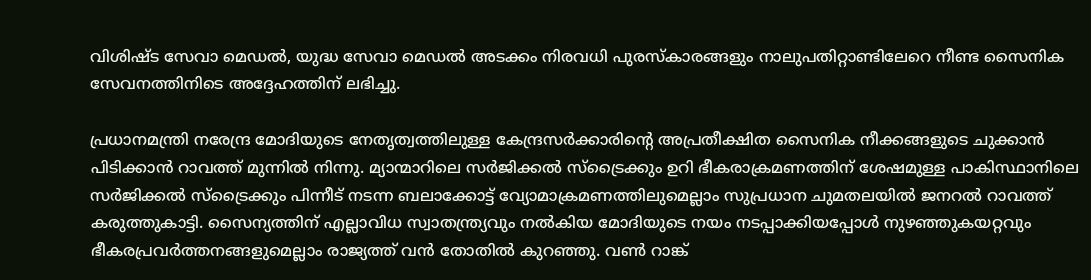വിശിഷ്ട സേവാ മെഡല്‍, യുദ്ധ സേവാ മെഡല്‍ അടക്കം നിരവധി പുരസ്‌കാരങ്ങളും നാലുപതിറ്റാണ്ടിലേറെ നീണ്ട സൈനിക സേവനത്തിനിടെ അദ്ദേഹത്തിന് ലഭിച്ചു.

പ്രധാനമന്ത്രി നരേന്ദ്ര മോദിയുടെ നേതൃത്വത്തിലുള്ള കേന്ദ്രസര്‍ക്കാരിന്റെ അപ്രതീക്ഷിത സൈനിക നീക്കങ്ങളുടെ ചുക്കാന്‍ പിടിക്കാന്‍ റാവത്ത് മുന്നില്‍ നിന്നു. മ്യാന്മാറിലെ സര്‍ജിക്കല്‍ സ്ട്രൈക്കും ഉറി ഭീകരാക്രമണത്തിന് ശേഷമുള്ള പാകിസ്ഥാനിലെ സര്‍ജിക്കല്‍ സ്ട്രൈക്കും പിന്നീട് നടന്ന ബലാക്കോട്ട് വ്യോമാക്രമണത്തിലുമെല്ലാം സുപ്രധാന ചുമതലയില്‍ ജനറല്‍ റാവത്ത് കരുത്തുകാട്ടി. സൈന്യത്തിന് എല്ലാവിധ സ്വാതന്ത്ര്യവും നല്‍കിയ മോദിയുടെ നയം നടപ്പാക്കിയപ്പോള്‍ നുഴഞ്ഞുകയറ്റവും ഭീകരപ്രവര്‍ത്തനങ്ങളുമെല്ലാം രാജ്യത്ത് വന്‍ തോതില്‍ കുറഞ്ഞു. വണ്‍ റാങ്ക്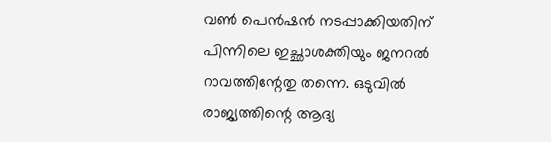വണ്‍ പെന്‍ഷന്‍ നടപ്പാക്കിയതിന് പിന്നിലെ ഇച്ഛാശക്തിയും ജനറല്‍ റാവത്തിന്റേതു തന്നെ. ഒടുവില്‍ രാജ്യത്തിന്റെ ആദ്യ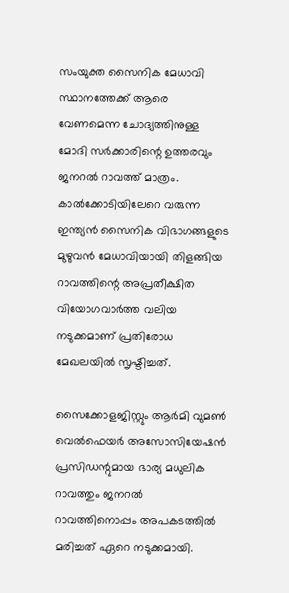സംയുക്ത സൈനിക മേധാവി സ്ഥാനത്തേക്ക് ആരെ വേണമെന്ന ചോദ്യത്തിനുള്ള മോദി സര്‍ക്കാരിന്റെ ഉത്തരവും ജനറല്‍ റാവത്ത് മാത്രം. കാല്‍ക്കോടിയിലേറെ വരുന്ന ഇന്ത്യന്‍ സൈനിക വിഭാഗങ്ങളുടെ മുഴുവന്‍ മേധാവിയായി തിളങ്ങിയ റാവത്തിന്റെ അപ്രതീക്ഷിത വിയോഗവാര്‍ത്ത വലിയ നടുക്കമാണ് പ്രതിരോധ മേഖലയില്‍ സൃഷ്ടിച്ചത്.

സൈക്കോളജിസ്റ്റും ആര്‍മി വുമണ്‍ വെല്‍ഫെയര്‍ അസോസിയേഷന്‍ പ്രസിഡന്റുമായ ഭാര്യ മധുലിക റാവത്തും ജനറല്‍ റാവത്തിനൊപ്പം അപകടത്തില്‍ മരിച്ചത് ഏറെ നടുക്കമായി.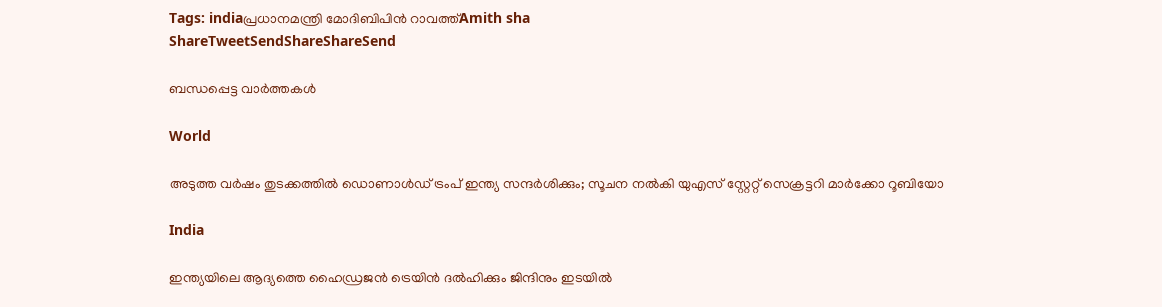Tags: indiaപ്രധാനമന്ത്രി മോദിബിപിന്‍ റാവത്ത്Amith sha
ShareTweetSendShareShareSend

ബന്ധപ്പെട്ട വാര്‍ത്തകള്‍

World

അടുത്ത വര്‍ഷം തുടക്കത്തിൽ ഡൊണാള്‍ഡ് ട്രംപ് ഇന്ത്യ സന്ദര്‍ശിക്കും; സൂചന നൽകി യുഎസ് സ്റ്റേറ്റ് സെക്രട്ടറി മാര്‍ക്കോ റൂബിയോ

India

ഇന്ത്യയിലെ ആദ്യത്തെ ഹൈഡ്രജൻ ട്രെയിൻ ദൽഹിക്കും ജിന്ദിനും ഇടയിൽ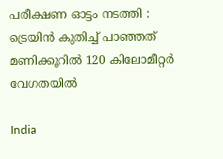പരീക്ഷണ ഓട്ടം നടത്തി : ട്രെയിൻ കുതിച്ച് പാഞ്ഞത് മണിക്കൂറിൽ 120 കിലോമീറ്റർ വേഗതയിൽ

India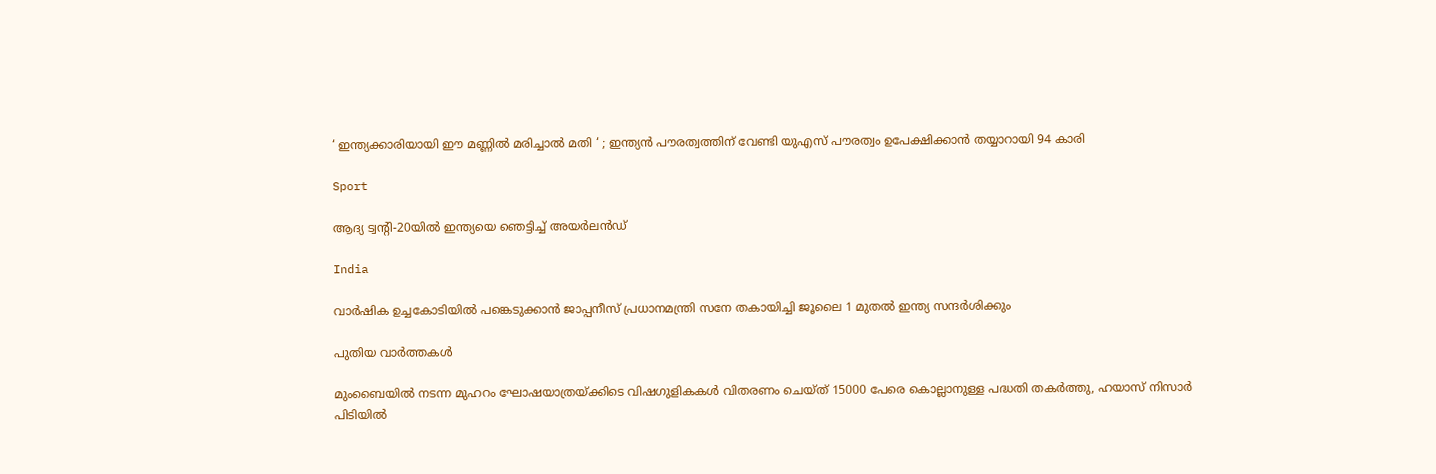‘ ഇന്ത്യക്കാരിയായി ഈ മണ്ണിൽ മരിച്ചാൽ മതി ‘ ; ഇന്ത്യൻ പൗരത്വത്തിന് വേണ്ടി യുഎസ് പൗരത്വം ഉപേക്ഷിക്കാൻ തയ്യാറായി 94 കാരി

Sport

ആദ്യ ട്വന്റി-20യില്‍ ഇന്ത്യയെ ഞെട്ടിച്ച് അയര്‍ലന്‍ഡ്

India

വാർഷിക ഉച്ചകോടിയിൽ പങ്കെടുക്കാൻ ജാപ്പനീസ് പ്രധാനമന്ത്രി സനേ തകായിച്ചി ജൂലൈ 1 മുതൽ ഇന്ത്യ സന്ദർശിക്കും

പുതിയ വാര്‍ത്തകള്‍

മുംബൈയിൽ നടന്ന മുഹറം ഘോഷയാത്രയ്‌ക്കിടെ വിഷഗുളികകള്‍ വിതരണം ചെയ്ത് 15000 പേരെ കൊല്ലാനുള്ള പദ്ധതി തകര്‍ത്തു, ഹയാസ് നിസാര്‍ പിടിയില്‍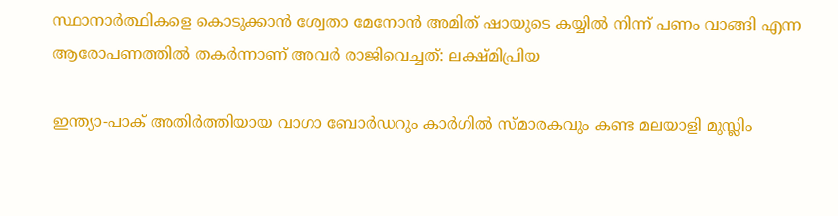സ്ഥാനാർത്ഥികളെ കൊടുക്കാൻ ശ്വേതാ മേനോൻ അമിത് ഷായുടെ കയ്യിൽ നിന്ന് പണം വാങ്ങി എന്ന ആരോപണത്തില്‍ തകര്‍ന്നാണ് അവര്‍ രാജിവെച്ചത്: ലക്ഷ്മിപ്രിയ

ഇന്ത്യാ-പാക് അതിര്‍ത്തിയായ വാഗാ ബോര്‍ഡറും കാര്‍ഗില്‍ സ്മാരകവും കണ്ട മലയാളി മുസ്ലിം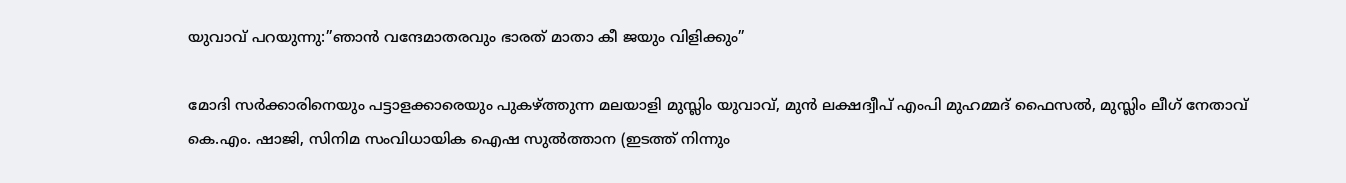യുവാവ് പറയുന്നു:”ഞാന്‍ വന്ദേമാതരവും ഭാരത് മാതാ കീ ജയും വിളിക്കും”

മോദി സര്‍ക്കാരിനെയും പട്ടാളക്കാരെയും പുകഴ്ത്തുന്ന മലയാളി മുസ്ലിം യുവാവ്, മുന്‍ ലക്ഷദ്വീപ് എംപി മുഹമ്മദ് ഫൈസല്‍, മുസ്ലിം ലീഗ് നേതാവ് കെ.എം. ഷാജി, സിനിമ സംവിധായിക ഐഷ സുല്‍ത്താന (ഇടത്ത് നിന്നും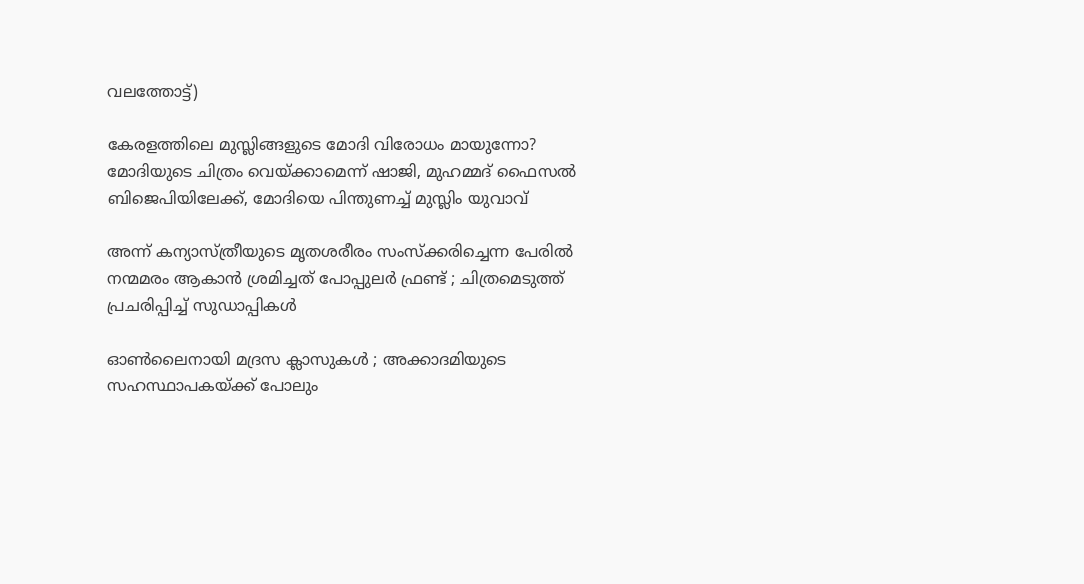വലത്തോട്ട്)

കേരളത്തിലെ മുസ്ലിങ്ങളുടെ മോദി വിരോധം മായുന്നോ? മോദിയുടെ ചിത്രം വെയ്‌ക്കാമെന്ന് ഷാജി, മുഹമ്മദ് ഫൈസല്‍ ബിജെപിയിലേക്ക്, മോദിയെ പിന്തുണച്ച് മുസ്ലിം യുവാവ്

അന്ന് കന്യാസ്ത്രീയുടെ മൃതശരീരം സംസ്ക്കരിച്ചെന്ന പേരിൽ നന്മമരം ആകാൻ ശ്രമിച്ചത് പോപ്പുലർ ഫ്രണ്ട് ; ചിത്രമെടുത്ത് പ്രചരിപ്പിച്ച് സുഡാപ്പികൾ

ഓൺലൈനായി മദ്രസ ക്ലാസുകൾ ; അക്കാദമിയുടെ സഹസ്ഥാപകയ്‌ക്ക് പോലും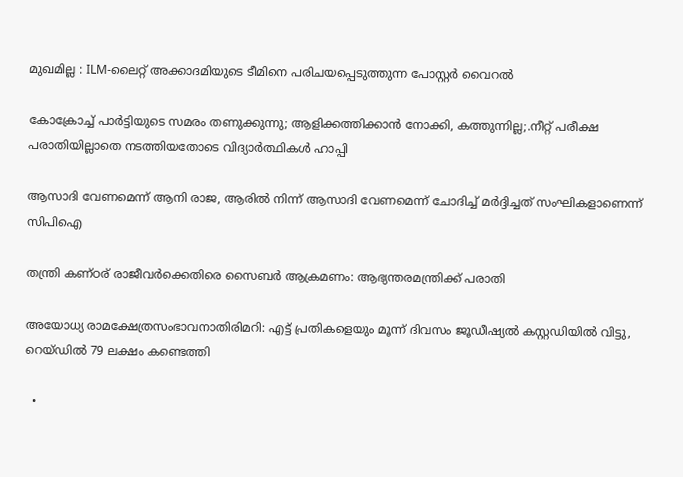മുഖമില്ല : ILM-ലൈറ്റ് അക്കാദമിയുടെ ടീമിനെ പരിചയപ്പെടുത്തുന്ന പോസ്റ്റർ വൈറൽ

കോക്രോച്ച് പാര്‍ട്ടിയുടെ സമരം തണുക്കുന്നു; ആളിക്കത്തിക്കാന്‍ നോക്കി, കത്തുന്നില്ല;.നീറ്റ് പരീക്ഷ പരാതിയില്ലാതെ നടത്തിയതോടെ വിദ്യാര്‍ത്ഥികള്‍ ഹാപ്പി

ആസാദി വേണമെന്ന് ആനി രാജ, ആരില്‍ നിന്ന് ആസാദി വേണമെന്ന് ചോദിച്ച് മര്‍ദ്ദിച്ചത് സംഘികളാണെന്ന് സിപിഐ

തന്ത്രി കണ്ഠര് രാജീവര്‍ക്കെതിരെ സൈബര്‍ ആക്രമണം: ആഭ്യന്തരമന്ത്രിക്ക് പരാതി

അയോധ്യ രാമക്ഷേത്രസംഭാവനാതിരിമറി: എട്ട് പ്രതികളെയും മൂന്ന് ദിവസം ജൂഡീഷ്യല്‍ കസ്റ്റഡിയില്‍ വിട്ടു, റെയ്ഡില്‍ 79 ലക്ഷം കണ്ടെത്തി

  •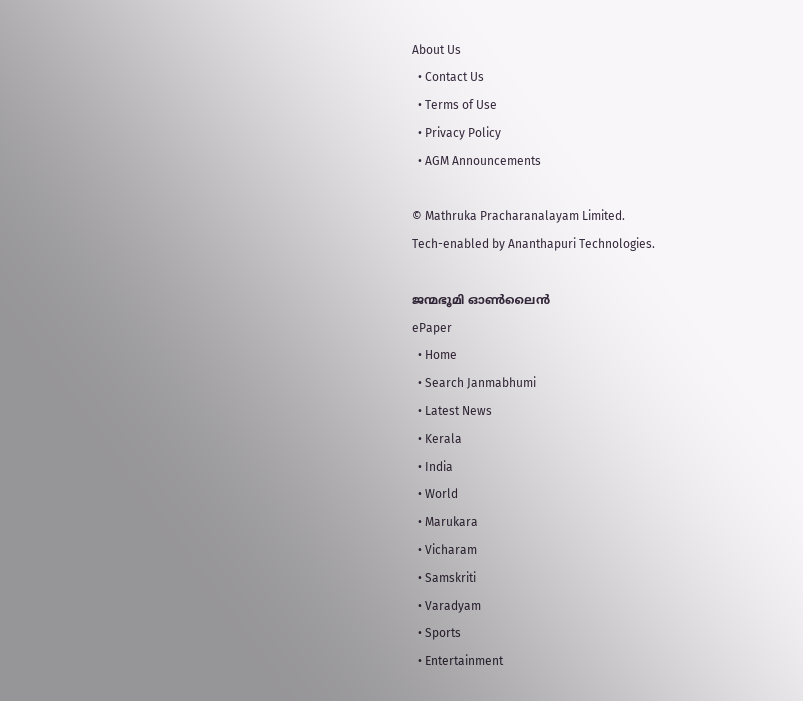About Us
  • Contact Us
  • Terms of Use
  • Privacy Policy
  • AGM Announcements

© Mathruka Pracharanalayam Limited.
Tech-enabled by Ananthapuri Technologies.

ജന്മഭൂമി ഓണ്‍ലൈന്‍
ePaper
  • Home
  • Search Janmabhumi
  • Latest News
  • Kerala
  • India
  • World
  • Marukara
  • Vicharam
  • Samskriti
  • Varadyam
  • Sports
  • Entertainment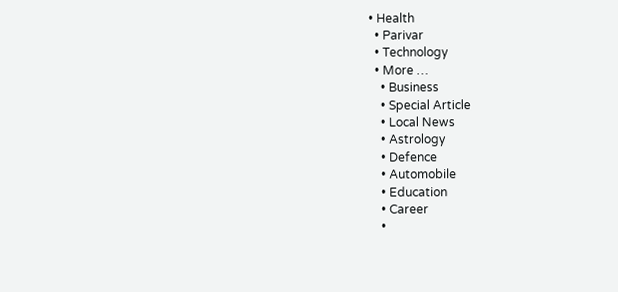• Health
  • Parivar
  • Technology
  • More …
    • Business
    • Special Article
    • Local News
    • Astrology
    • Defence
    • Automobile
    • Education
    • Career
    •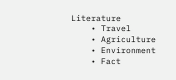Literature
    • Travel
    • Agriculture
    • Environment
    • Fact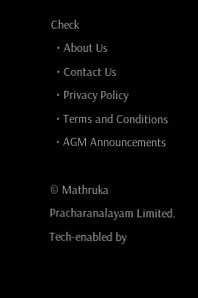Check
  • About Us
  • Contact Us
  • Privacy Policy
  • Terms and Conditions
  • AGM Announcements

© Mathruka Pracharanalayam Limited.
Tech-enabled by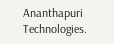Ananthapuri Technologies.